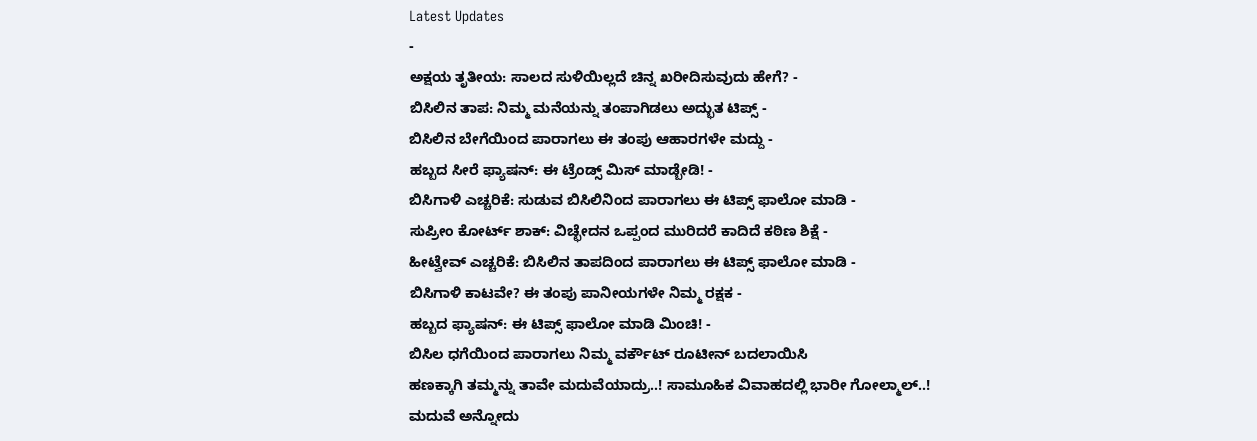Latest Updates
-
ಅಕ್ಷಯ ತೃತೀಯ: ಸಾಲದ ಸುಳಿಯಿಲ್ಲದೆ ಚಿನ್ನ ಖರೀದಿಸುವುದು ಹೇಗೆ? -
ಬಿಸಿಲಿನ ತಾಪ: ನಿಮ್ಮ ಮನೆಯನ್ನು ತಂಪಾಗಿಡಲು ಅದ್ಭುತ ಟಿಪ್ಸ್ -
ಬಿಸಿಲಿನ ಬೇಗೆಯಿಂದ ಪಾರಾಗಲು ಈ ತಂಪು ಆಹಾರಗಳೇ ಮದ್ದು -
ಹಬ್ಬದ ಸೀರೆ ಫ್ಯಾಷನ್: ಈ ಟ್ರೆಂಡ್ಸ್ ಮಿಸ್ ಮಾಡ್ಬೇಡಿ! -
ಬಿಸಿಗಾಳಿ ಎಚ್ಚರಿಕೆ: ಸುಡುವ ಬಿಸಿಲಿನಿಂದ ಪಾರಾಗಲು ಈ ಟಿಪ್ಸ್ ಫಾಲೋ ಮಾಡಿ -
ಸುಪ್ರೀಂ ಕೋರ್ಟ್ ಶಾಕ್: ವಿಚ್ಛೇದನ ಒಪ್ಪಂದ ಮುರಿದರೆ ಕಾದಿದೆ ಕಠಿಣ ಶಿಕ್ಷೆ -
ಹೀಟ್ವೇವ್ ಎಚ್ಚರಿಕೆ: ಬಿಸಿಲಿನ ತಾಪದಿಂದ ಪಾರಾಗಲು ಈ ಟಿಪ್ಸ್ ಫಾಲೋ ಮಾಡಿ -
ಬಿಸಿಗಾಳಿ ಕಾಟವೇ? ಈ ತಂಪು ಪಾನೀಯಗಳೇ ನಿಮ್ಮ ರಕ್ಷಕ -
ಹಬ್ಬದ ಫ್ಯಾಷನ್: ಈ ಟಿಪ್ಸ್ ಫಾಲೋ ಮಾಡಿ ಮಿಂಚಿ! -
ಬಿಸಿಲ ಧಗೆಯಿಂದ ಪಾರಾಗಲು ನಿಮ್ಮ ವರ್ಕೌಟ್ ರೂಟೀನ್ ಬದಲಾಯಿಸಿ
ಹಣಕ್ಕಾಗಿ ತಮ್ಮನ್ನು ತಾವೇ ಮದುವೆಯಾದ್ರು..! ಸಾಮೂಹಿಕ ವಿವಾಹದಲ್ಲಿ ಭಾರೀ ಗೋಲ್ಮಾಲ್..!
ಮದುವೆ ಅನ್ನೋದು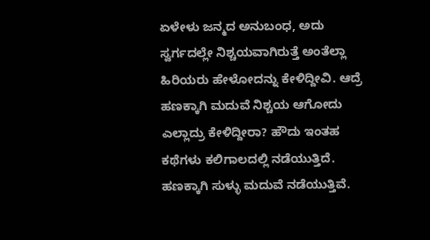ಏಳೇಳು ಜನ್ಮದ ಅನುಬಂಧ, ಅದು ಸ್ವರ್ಗದಲ್ಲೇ ನಿಶ್ಚಯವಾಗಿರುತ್ತೆ ಅಂತೆಲ್ಲಾ ಹಿರಿಯರು ಹೇಳೋದನ್ನು ಕೇಳಿದ್ದೀವಿ. ಆದ್ರೆ ಹಣಕ್ಕಾಗಿ ಮದುವೆ ನಿಶ್ಚಯ ಆಗೋದು ಎಲ್ಲಾದ್ರು ಕೇಳಿದ್ದೀರಾ? ಹೌದು ಇಂತಹ ಕಥೆಗಳು ಕಲಿಗಾಲದಲ್ಲಿ ನಡೆಯುತ್ತಿದೆ. ಹಣಕ್ಕಾಗಿ ಸುಳ್ಳು ಮದುವೆ ನಡೆಯುತ್ತಿವೆ.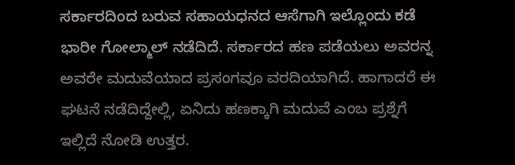ಸರ್ಕಾರದಿಂದ ಬರುವ ಸಹಾಯಧನದ ಆಸೆಗಾಗಿ ಇಲ್ಲೊಂದು ಕಡೆ ಭಾರೀ ಗೋಲ್ಮಾಲ್ ನಡೆದಿದೆ. ಸರ್ಕಾರದ ಹಣ ಪಡೆಯಲು ಅವರನ್ನ ಅವರೇ ಮದುವೆಯಾದ ಪ್ರಸಂಗವೂ ವರದಿಯಾಗಿದೆ. ಹಾಗಾದರೆ ಈ ಘಟನೆ ನಡೆದಿದ್ದೇಲ್ಲಿ, ಏನಿದು ಹಣಕ್ಕಾಗಿ ಮದುವೆ ಎಂಬ ಪ್ರಶ್ನೆಗೆ ಇಲ್ಲಿದೆ ನೋಡಿ ಉತ್ತರ.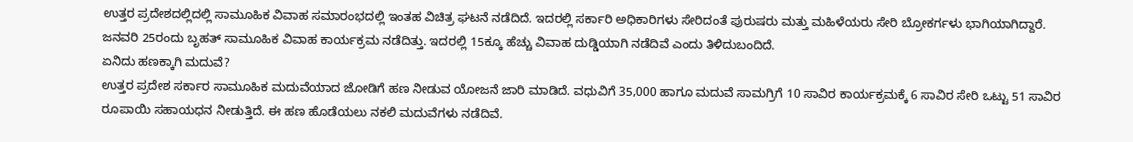ಉತ್ತರ ಪ್ರದೇಶದಲ್ಲಿದಲ್ಲಿ ಸಾಮೂಹಿಕ ವಿವಾಹ ಸಮಾರಂಭದಲ್ಲಿ ಇಂತಹ ವಿಚಿತ್ರ ಘಟನೆ ನಡೆದಿದೆ. ಇದರಲ್ಲಿ ಸರ್ಕಾರಿ ಅಧಿಕಾರಿಗಳು ಸೇರಿದಂತೆ ಪುರುಷರು ಮತ್ತು ಮಹಿಳೆಯರು ಸೇರಿ ಬ್ರೋಕರ್ಗಳು ಭಾಗಿಯಾಗಿದ್ದಾರೆ. ಜನವರಿ 25ರಂದು ಬೃಹತ್ ಸಾಮೂಹಿಕ ವಿವಾಹ ಕಾರ್ಯಕ್ರಮ ನಡೆದಿತ್ತು. ಇದರಲ್ಲಿ 15ಕ್ಕೂ ಹೆಚ್ಚು ವಿವಾಹ ದುಡ್ಡಿಯಾಗಿ ನಡೆದಿವೆ ಎಂದು ತಿಳಿದುಬಂದಿದೆ.
ಏನಿದು ಹಣಕ್ಕಾಗಿ ಮದುವೆ?
ಉತ್ತರ ಪ್ರದೇಶ ಸರ್ಕಾರ ಸಾಮೂಹಿಕ ಮದುವೆಯಾದ ಜೋಡಿಗೆ ಹಣ ನೀಡುವ ಯೋಜನೆ ಜಾರಿ ಮಾಡಿದೆ. ವಧುವಿಗೆ 35,000 ಹಾಗೂ ಮದುವೆ ಸಾಮಗ್ರಿಗೆ 10 ಸಾವಿರ ಕಾರ್ಯಕ್ರಮಕ್ಕೆ 6 ಸಾವಿರ ಸೇರಿ ಒಟ್ಟು 51 ಸಾವಿರ ರೂಪಾಯಿ ಸಹಾಯಧನ ನೀಡುತ್ತಿದೆ. ಈ ಹಣ ಹೊಡೆಯಲು ನಕಲಿ ಮದುವೆಗಳು ನಡೆದಿವೆ.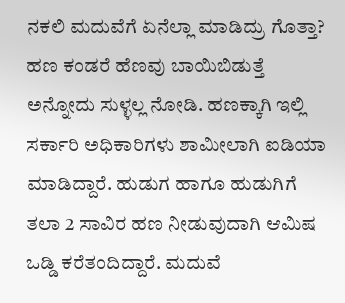ನಕಲಿ ಮದುವೆಗೆ ಏನೆಲ್ಲಾ ಮಾಡಿದ್ರು ಗೊತ್ತಾ?
ಹಣ ಕಂಡರೆ ಹೆಣವು ಬಾಯಿಬಿಡುತ್ತೆ ಅನ್ನೋದು ಸುಳ್ಳಲ್ಲ ನೋಡಿ. ಹಣಕ್ಕಾಗಿ ಇಲ್ಲಿ ಸರ್ಕಾರಿ ಅಧಿಕಾರಿಗಳು ಶಾಮೀಲಾಗಿ ಐಡಿಯಾ ಮಾಡಿದ್ದಾರೆ. ಹುಡುಗ ಹಾಗೂ ಹುಡುಗಿಗೆ ತಲಾ 2 ಸಾವಿರ ಹಣ ನೀಡುವುದಾಗಿ ಆಮಿಷ ಒಡ್ಡಿ ಕರೆತಂದಿದ್ದಾರೆ. ಮದುವೆ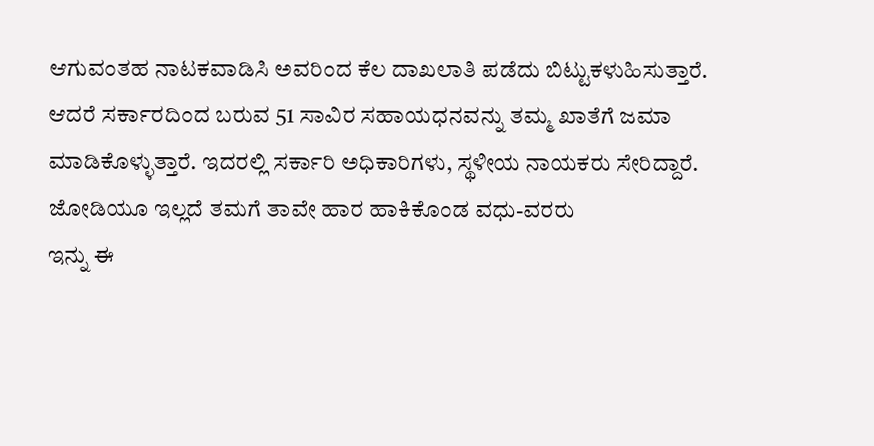ಆಗುವಂತಹ ನಾಟಕವಾಡಿಸಿ ಅವರಿಂದ ಕೆಲ ದಾಖಲಾತಿ ಪಡೆದು ಬಿಟ್ಟುಕಳುಹಿಸುತ್ತಾರೆ. ಆದರೆ ಸರ್ಕಾರದಿಂದ ಬರುವ 51 ಸಾವಿರ ಸಹಾಯಧನವನ್ನು ತಮ್ಮ ಖಾತೆಗೆ ಜಮಾ ಮಾಡಿಕೊಳ್ಳುತ್ತಾರೆ. ಇದರಲ್ಲಿ ಸರ್ಕಾರಿ ಅಧಿಕಾರಿಗಳು, ಸ್ಥಳೀಯ ನಾಯಕರು ಸೇರಿದ್ದಾರೆ.
ಜೋಡಿಯೂ ಇಲ್ಲದೆ ತಮಗೆ ತಾವೇ ಹಾರ ಹಾಕಿಕೊಂಡ ವಧು-ವರರು
ಇನ್ನು ಈ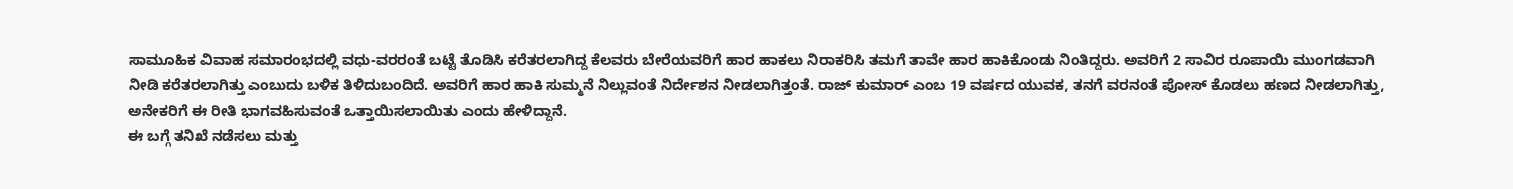ಸಾಮೂಹಿಕ ವಿವಾಹ ಸಮಾರಂಭದಲ್ಲಿ ವಧು-ವರರಂತೆ ಬಟ್ಟೆ ತೊಡಿಸಿ ಕರೆತರಲಾಗಿದ್ದ ಕೆಲವರು ಬೇರೆಯವರಿಗೆ ಹಾರ ಹಾಕಲು ನಿರಾಕರಿಸಿ ತಮಗೆ ತಾವೇ ಹಾರ ಹಾಕಿಕೊಂಡು ನಿಂತಿದ್ದರು. ಅವರಿಗೆ 2 ಸಾವಿರ ರೂಪಾಯಿ ಮುಂಗಡವಾಗಿ ನೀಡಿ ಕರೆತರಲಾಗಿತ್ತು ಎಂಬುದು ಬಳಿಕ ತಿಳಿದುಬಂದಿದೆ. ಅವರಿಗೆ ಹಾರ ಹಾಕಿ ಸುಮ್ಮನೆ ನಿಲ್ಲುವಂತೆ ನಿರ್ದೇಶನ ನೀಡಲಾಗಿತ್ತಂತೆ. ರಾಜ್ ಕುಮಾರ್ ಎಂಬ 19 ವರ್ಷದ ಯುವಕ, ತನಗೆ ವರನಂತೆ ಪೋಸ್ ಕೊಡಲು ಹಣದ ನೀಡಲಾಗಿತ್ತು, ಅನೇಕರಿಗೆ ಈ ರೀತಿ ಭಾಗವಹಿಸುವಂತೆ ಒತ್ತಾಯಿಸಲಾಯಿತು ಎಂದು ಹೇಳಿದ್ದಾನೆ.
ಈ ಬಗ್ಗೆ ತನಿಖೆ ನಡೆಸಲು ಮತ್ತು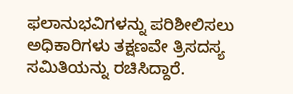ಫಲಾನುಭವಿಗಳನ್ನು ಪರಿಶೀಲಿಸಲು ಅಧಿಕಾರಿಗಳು ತಕ್ಷಣವೇ ತ್ರಿಸದಸ್ಯ ಸಮಿತಿಯನ್ನು ರಚಿಸಿದ್ದಾರೆ.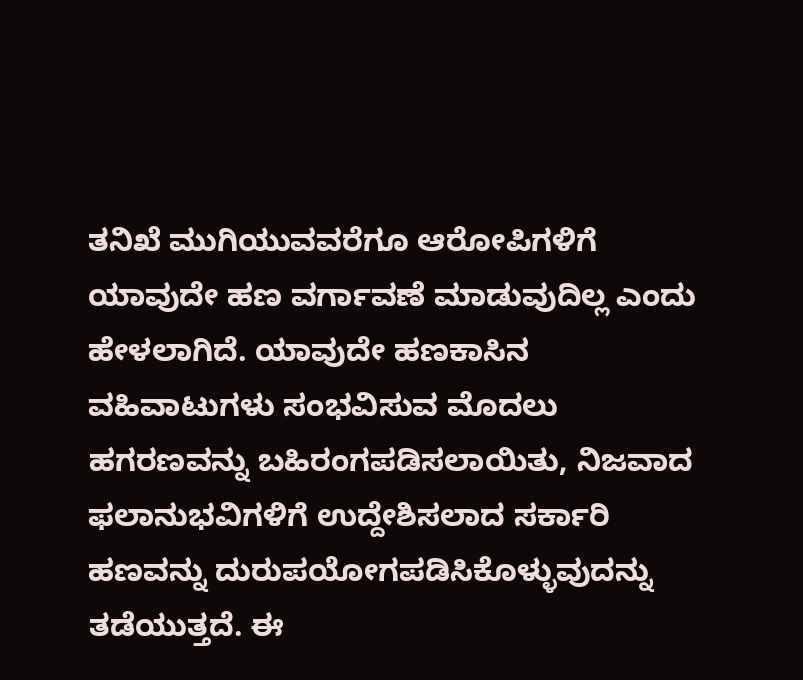ತನಿಖೆ ಮುಗಿಯುವವರೆಗೂ ಆರೋಪಿಗಳಿಗೆ ಯಾವುದೇ ಹಣ ವರ್ಗಾವಣೆ ಮಾಡುವುದಿಲ್ಲ ಎಂದು ಹೇಳಲಾಗಿದೆ. ಯಾವುದೇ ಹಣಕಾಸಿನ ವಹಿವಾಟುಗಳು ಸಂಭವಿಸುವ ಮೊದಲು ಹಗರಣವನ್ನು ಬಹಿರಂಗಪಡಿಸಲಾಯಿತು, ನಿಜವಾದ ಫಲಾನುಭವಿಗಳಿಗೆ ಉದ್ದೇಶಿಸಲಾದ ಸರ್ಕಾರಿ ಹಣವನ್ನು ದುರುಪಯೋಗಪಡಿಸಿಕೊಳ್ಳುವುದನ್ನು ತಡೆಯುತ್ತದೆ. ಈ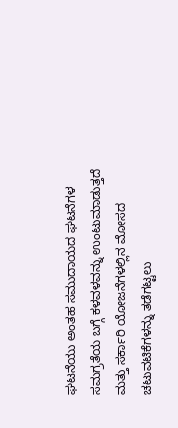ಘಟನೆಯು ಅಂತಹ ಸಮುದಾಯದ ಘಟನೆಗಳ ಸಮಗ್ರತೆಯ ಬಗ್ಗೆ ಕಳವಳವನ್ನು ಉಂಟುಮಾಡುತ್ತದೆ ಮತ್ತು ಸರ್ಕಾರಿ ಯೋಜನೆಗಳಲ್ಲಿನ ಮೋಸದ ಚಟುವಟಿಕೆಗಳನ್ನು ತಡೆಗಟ್ಟಲು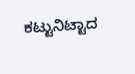ಕಟ್ಟುನಿಟ್ಟಾದ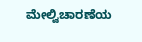ಮೇಲ್ವಿಚಾರಣೆಯ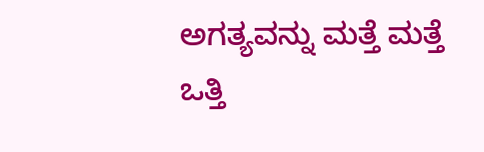ಅಗತ್ಯವನ್ನು ಮತ್ತೆ ಮತ್ತೆ ಒತ್ತಿ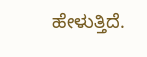ಹೇಳುತ್ತಿದೆ.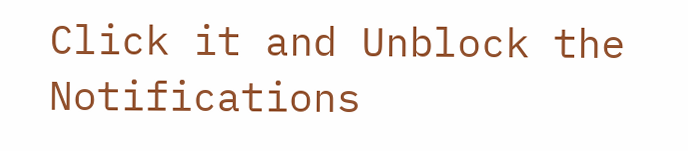Click it and Unblock the Notifications